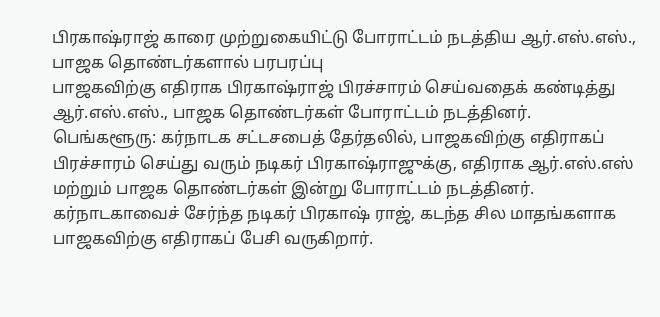பிரகாஷ்ராஜ் காரை முற்றுகையிட்டு போராட்டம் நடத்திய ஆர்.எஸ்.எஸ்., பாஜக தொண்டர்களால் பரபரப்பு
பாஜகவிற்கு எதிராக பிரகாஷ்ராஜ் பிரச்சாரம் செய்வதைக் கண்டித்து ஆர்.எஸ்.எஸ்., பாஜக தொண்டர்கள் போராட்டம் நடத்தினர்.
பெங்களூரு: கர்நாடக சட்டசபைத் தேர்தலில், பாஜகவிற்கு எதிராகப் பிரச்சாரம் செய்து வரும் நடிகர் பிரகாஷ்ராஜுக்கு, எதிராக ஆர்.எஸ்.எஸ் மற்றும் பாஜக தொண்டர்கள் இன்று போராட்டம் நடத்தினர்.
கர்நாடகாவைச் சேர்ந்த நடிகர் பிரகாஷ் ராஜ், கடந்த சில மாதங்களாக பாஜகவிற்கு எதிராகப் பேசி வருகிறார்.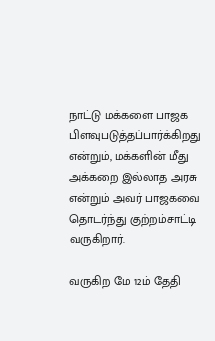நாட்டு மக்களை பாஜக பிளவுபடுத்தப்பார்க்கிறது என்றும், மக்களின் மீது அக்கறை இல்லாத அரசு என்றும் அவர் பாஜகவை தொடர்ந்து குற்றம்சாட்டி வருகிறார்.

வருகிற மே 12ம் தேதி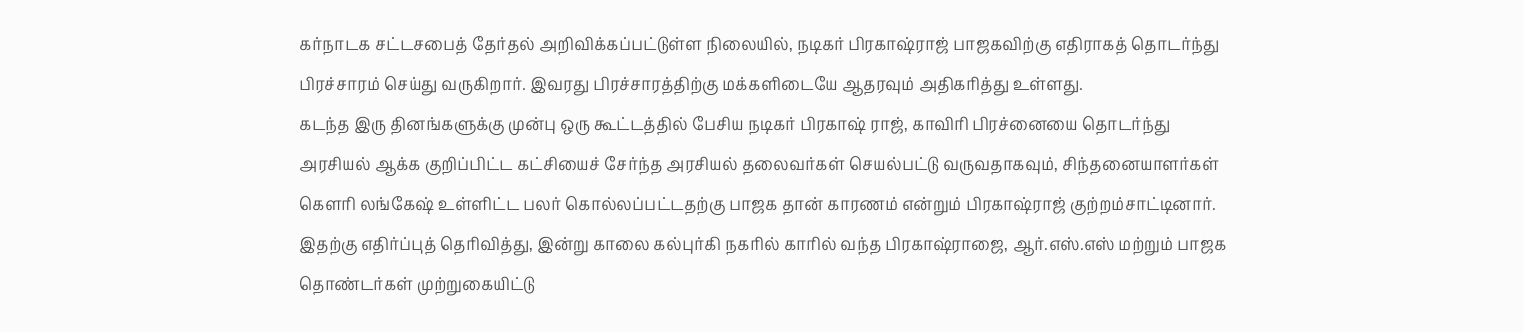கர்நாடக சட்டசபைத் தேர்தல் அறிவிக்கப்பட்டுள்ள நிலையில், நடிகர் பிரகாஷ்ராஜ் பாஜகவிற்கு எதிராகத் தொடர்ந்து பிரச்சாரம் செய்து வருகிறார். இவரது பிரச்சாரத்திற்கு மக்களிடையே ஆதரவும் அதிகரித்து உள்ளது.
கடந்த இரு தினங்களுக்கு முன்பு ஒரு கூட்டத்தில் பேசிய நடிகர் பிரகாஷ் ராஜ், காவிரி பிரச்னையை தொடர்ந்து அரசியல் ஆக்க குறிப்பிட்ட கட்சியைச் சேர்ந்த அரசியல் தலைவர்கள் செயல்பட்டு வருவதாகவும், சிந்தனையாளர்கள் கெளரி லங்கேஷ் உள்ளிட்ட பலர் கொல்லப்பட்டதற்கு பாஜக தான் காரணம் என்றும் பிரகாஷ்ராஜ் குற்றம்சாட்டினார்.
இதற்கு எதிர்ப்புத் தெரிவித்து, இன்று காலை கல்புர்கி நகரில் காரில் வந்த பிரகாஷ்ராஜை, ஆர்.எஸ்.எஸ் மற்றும் பாஜக தொண்டர்கள் முற்றுகையிட்டு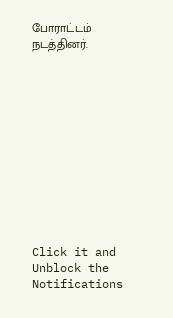போராட்டம் நடத்தினர்.












Click it and Unblock the Notifications